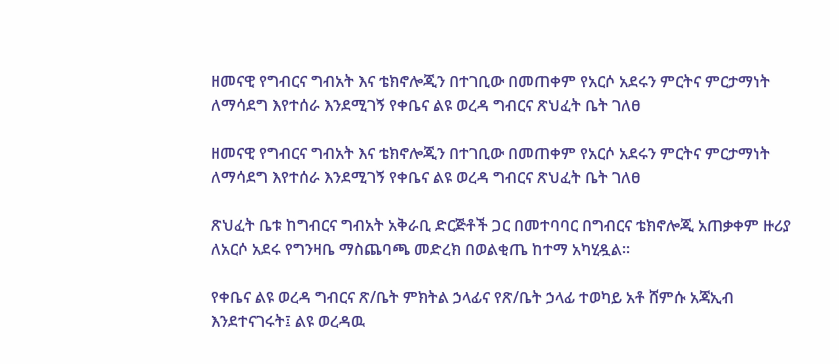ዘመናዊ የግብርና ግብአት እና ቴክኖሎጂን በተገቢው በመጠቀም የአርሶ አደሩን ምርትና ምርታማነት ለማሳደግ እየተሰራ እንደሚገኝ የቀቤና ልዩ ወረዳ ግብርና ጽህፈት ቤት ገለፀ

ዘመናዊ የግብርና ግብአት እና ቴክኖሎጂን በተገቢው በመጠቀም የአርሶ አደሩን ምርትና ምርታማነት ለማሳደግ እየተሰራ እንደሚገኝ የቀቤና ልዩ ወረዳ ግብርና ጽህፈት ቤት ገለፀ

ጽህፈት ቤቱ ከግብርና ግብአት አቅራቢ ድርጅቶች ጋር በመተባባር በግብርና ቴክኖሎጂ አጠቃቀም ዙሪያ ለአርሶ አደሩ የግንዛቤ ማስጨባጫ መድረክ በወልቂጤ ከተማ አካሂዷል።

የቀቤና ልዩ ወረዳ ግብርና ጽ/ቤት ምክትል ኃላፊና የጽ/ቤት ኃላፊ ተወካይ አቶ ሸምሱ አጃኢብ እንደተናገሩት፤ ልዩ ወረዳዉ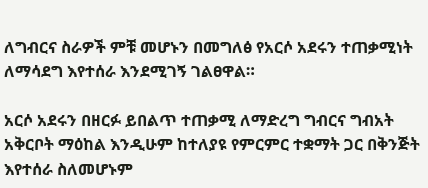ለግብርና ስራዎች ምቹ መሆኑን በመግለፅ የአርሶ አደሩን ተጠቃሚነት ለማሳደግ እየተሰራ እንደሚገኝ ገልፀዋል።

አርሶ አደሩን በዘርፉ ይበልጥ ተጠቃሚ ለማድረግ ግብርና ግብአት አቅርቦት ማዕከል እንዲሁም ከተለያዩ የምርምር ተቋማት ጋር በቅንጅት እየተሰራ ስለመሆኑም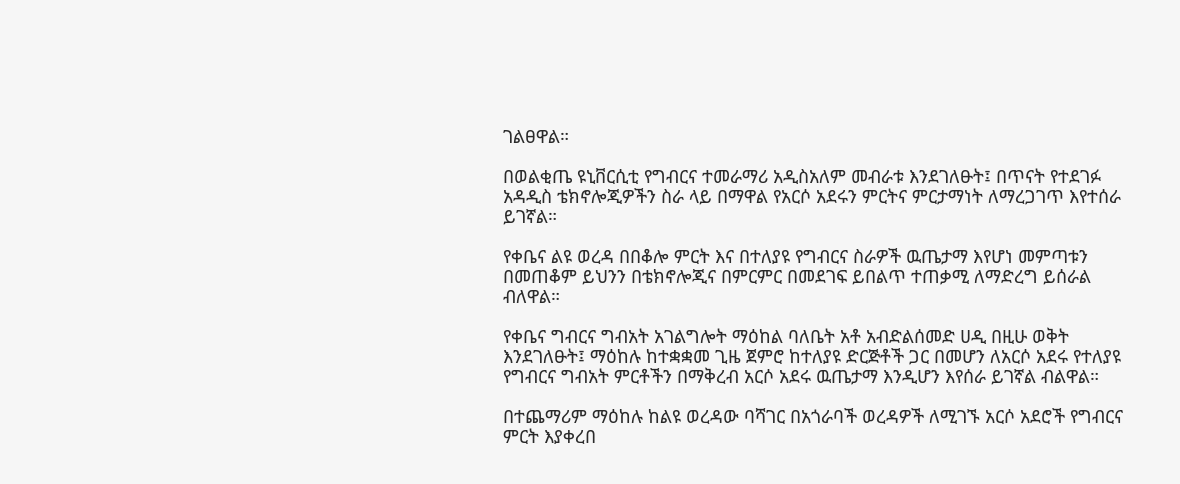ገልፀዋል።

በወልቂጤ ዩኒቨርሲቲ የግብርና ተመራማሪ አዲስአለም መብራቱ እንደገለፁት፤ በጥናት የተደገፉ አዳዲስ ቴክኖሎጂዎችን ስራ ላይ በማዋል የአርሶ አደሩን ምርትና ምርታማነት ለማረጋገጥ እየተሰራ ይገኛል።

የቀቤና ልዩ ወረዳ በበቆሎ ምርት እና በተለያዩ የግብርና ስራዎች ዉጤታማ እየሆነ መምጣቱን በመጠቆም ይህንን በቴክኖሎጂና በምርምር በመደገፍ ይበልጥ ተጠቃሚ ለማድረግ ይሰራል ብለዋል።

የቀቤና ግብርና ግብአት አገልግሎት ማዕከል ባለቤት አቶ አብድልሰመድ ሀዲ በዚሁ ወቅት እንደገለፁት፤ ማዕከሉ ከተቋቋመ ጊዜ ጀምሮ ከተለያዩ ድርጅቶች ጋር በመሆን ለአርሶ አደሩ የተለያዩ የግብርና ግብአት ምርቶችን በማቅረብ አርሶ አደሩ ዉጤታማ እንዲሆን እየሰራ ይገኛል ብልዋል።

በተጨማሪም ማዕከሉ ከልዩ ወረዳው ባሻገር በአጎራባች ወረዳዎች ለሚገኙ አርሶ አደሮች የግብርና ምርት እያቀረበ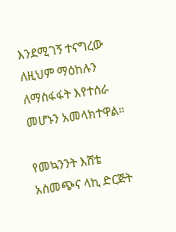እንደሚገኝ ተናግረው ለዚህም ማዕከሉን ለማስፋፋት እየተሰራ መሆኑን አመላክተዋል።

የመኳንንት እሸቴ አስመጭና ላኪ ድርጅት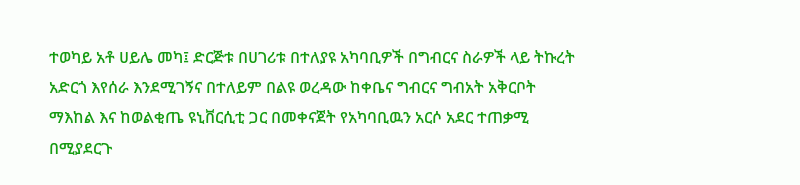ተወካይ አቶ ሀይሌ መካ፤ ድርጅቱ በሀገሪቱ በተለያዩ አካባቢዎች በግብርና ስራዎች ላይ ትኩረት አድርጎ እየሰራ እንደሚገኝና በተለይም በልዩ ወረዳው ከቀቤና ግብርና ግብአት አቅርቦት ማእከል እና ከወልቂጤ ዩኒቨርሲቲ ጋር በመቀናጀት የአካባቢዉን አርሶ አደር ተጠቃሚ በሚያደርጉ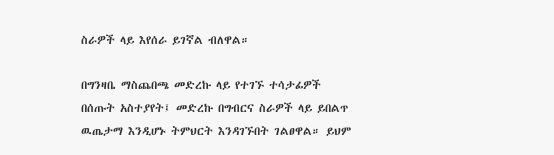ስራዎች ላይ እየሰራ ይገኛል ብለዋል።

በግንዛቤ ማስጨበጫ መድረኩ ላይ የተገኙ ተሳታፊዎች በሰጡት አስተያየት፤ መድረኩ በግብርና ስራዎች ላይ ይበልጥ ዉጤታማ እንዲሆኑ ትምህርት እንዳገኙበት ገልፀዋል። ይህም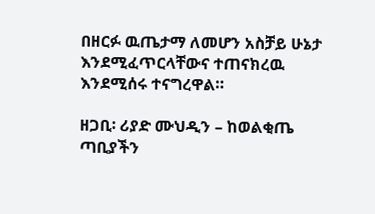በዘርፉ ዉጤታማ ለመሆን አስቻይ ሁኔታ እንደሚፈጥርላቸውና ተጠናክረዉ እንደሚሰሩ ተናግረዋል።

ዘጋቢ፡ ሪያድ ሙህዲን – ከወልቂጤ ጣቢያችን